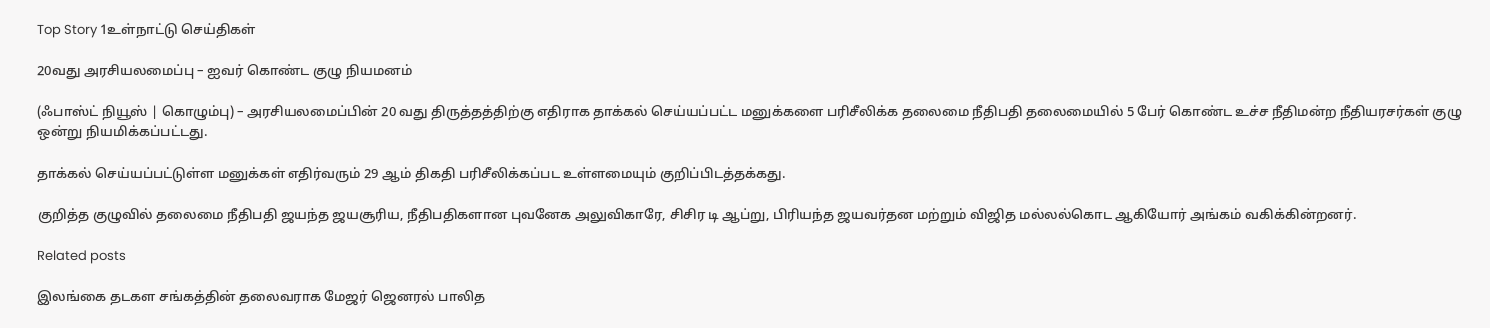Top Story 1உள்நாட்டு செய்திகள்

20வது அரசியலமைப்பு – ஐவர் கொண்ட குழு நியமனம்

(ஃபாஸ்ட் நியூஸ் | கொழும்பு) – அரசியலமைப்பின் 20 வது திருத்தத்திற்கு எதிராக தாக்கல் செய்யப்பட்ட மனுக்களை பரிசீலிக்க தலைமை நீதிபதி தலைமையில் 5 பேர் கொண்ட உச்ச நீதிமன்ற நீதியரசர்கள் குழு ஒன்று நியமிக்கப்பட்டது.

தாக்கல் செய்யப்பட்டுள்ள மனுக்கள் எதிர்வரும் 29 ஆம் திகதி பரிசீலிக்கப்பட உள்ளமையும் குறிப்பிடத்தக்கது.

குறித்த குழுவில் தலைமை நீதிபதி ஜயந்த ஜயசூரிய, நீதிபதிகளான புவனேக அலுவிகாரே, சிசிர டி ஆப்று, பிரியந்த ஜயவர்தன மற்றும் விஜித மல்லல்கொட ஆகியோர் அங்கம் வகிக்கின்றனர்.

Related posts

இலங்கை தடகள சங்கத்தின் தலைவராக மேஜர் ஜெனரல் பாலித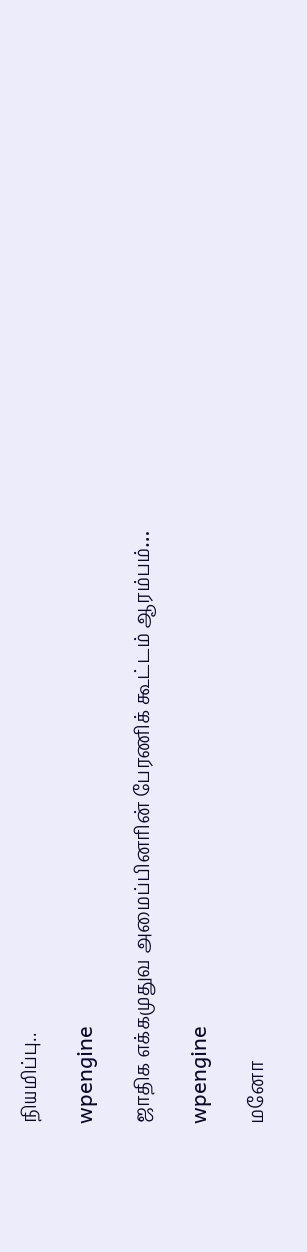நியமிப்பு..

wpengine

ஜாதிக எக்கமுதுவ அமைப்பினரின் பேரணிக் கூட்டம் ஆரம்பம்…

wpengine

மனோ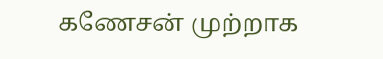கணேசன் முற்றாக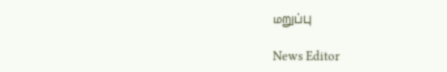மறுப்பு

News Editor